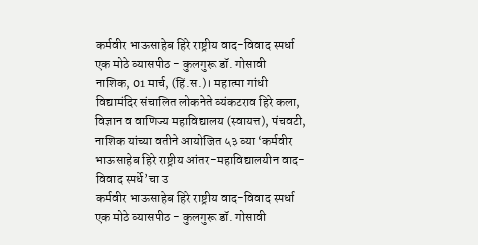कर्मवीर भाऊसाहेब हिरे राष्ट्रीय वाद-विवाद स्पर्धा एक मोठे व्यासपीठ - कुलगुरू डॉ. गोसावी
नाशिक, 01 मार्च, (हिं.स.)। महात्मा गांधी विद्यामंदिर संचालित लोकनेते व्यंकटराव हिरे कला, विज्ञान व वाणिज्य महाविद्यालय (स्वायत्त), पंचवटी, नाशिक यांच्या वतीने आयोजित ५३ व्या ‘कर्मवीर भाऊसाहेब हिरे राष्ट्रीय आंतर-महाविद्यालयीन वाद-विवाद स्पर्धे’चा उ
कर्मवीर भाऊसाहेब हिरे राष्ट्रीय वाद-विवाद स्पर्धा एक मोठे व्यासपीठ - कुलगुरू डॉ. गोसावी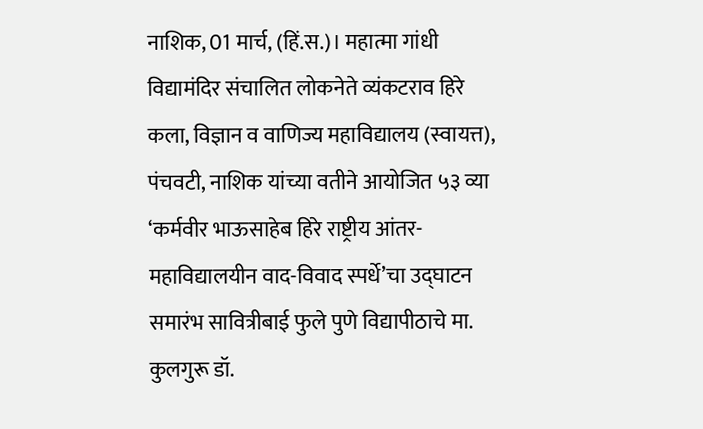नाशिक, 01 मार्च, (हिं.स.)। महात्मा गांधी विद्यामंदिर संचालित लोकनेते व्यंकटराव हिरे कला, विज्ञान व वाणिज्य महाविद्यालय (स्वायत्त), पंचवटी, नाशिक यांच्या वतीने आयोजित ५३ व्या ‘कर्मवीर भाऊसाहेब हिरे राष्ट्रीय आंतर-महाविद्यालयीन वाद-विवाद स्पर्धे’चा उद्घाटन समारंभ सावित्रीबाई फुले पुणे विद्यापीठाचे मा. कुलगुरू डॉ.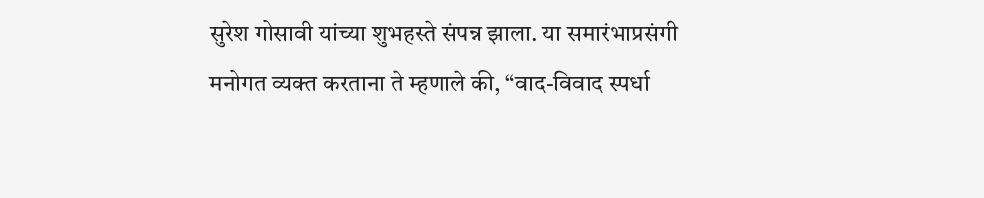सुरेश गोसावी यांच्या शुभहस्ते संपन्न झाला. या समारंभाप्रसंगी मनोगत व्यक्त करताना ते म्हणाले की, “वाद-विवाद स्पर्धा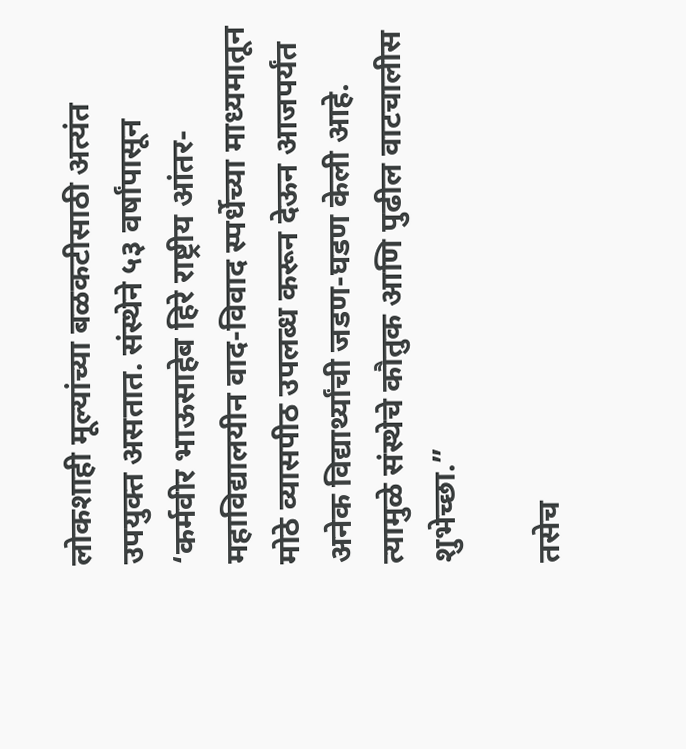लोकशाही मूल्यांच्या बळकटीसाठी अत्यंत उपयुक्त असतात. संस्थेने ५३ वर्षांपासून ‘कर्मवीर भाऊसाहेब हिरे राष्ट्रीय आंतर-महाविद्यालयीन वाद-विवाद स्पर्धेच्या माध्यमातून मोठे व्यासपीठ उपलब्ध करून देऊन आजपर्यंत अनेक विद्यार्थ्यांची जडण-घडण केली आहे. त्यामुळे संस्थेचे कौतुक आणि पुढील वाटचालीस शुभेच्छा.”

तसेच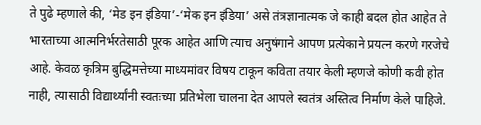ते पुढे म्हणाले की, ‘मेड इन इंडिया’-‘मेक इन इंडिया’ असे तंत्रज्ञानात्मक जे काही बदल होत आहेत ते भारताच्या आत्मनिर्भरतेसाठी पूरक आहेत आणि त्याच अनुषंगाने आपण प्रत्येकाने प्रयत्न करणे गरजेचे आहे. केवळ कृत्रिम बुद्धिमत्तेच्या माध्यमांवर विषय टाकून कविता तयार केली म्हणजे कोणी कवी होत नाही, त्यासाठी विद्यार्थ्यांनी स्वतःच्या प्रतिभेला चालना देत आपले स्वतंत्र अस्तित्व निर्माण केले पाहिजे.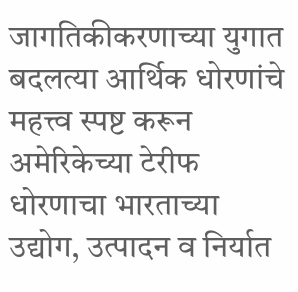जागतिकीकरणाच्या युगात बदलत्या आर्थिक धोरणांचे महत्त्व स्पष्ट करून अमेरिकेच्या टेरीफ धोरणाचा भारताच्या उद्योग, उत्पादन व निर्यात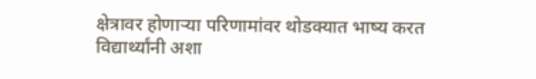क्षेत्रावर होणाऱ्या परिणामांवर थोडक्यात भाष्य करत विद्यार्थ्यांनी अशा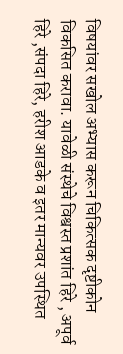विषयांवर सखोल अभ्यास करून चिकित्सक दृष्टीकोन विकसित करावा. यावेळी संस्थेचे विश्वस्त प्रशांत हिरे , अपूर्व हिरे ,संपदा हिरे, हरीश आडके व इतर मान्यवर उपस्थित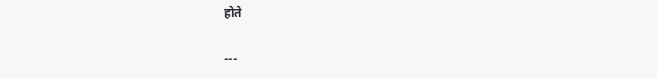होते

---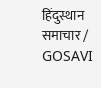हिंदुस्थान समाचार / GOSAVI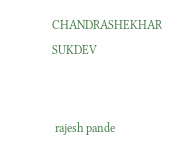CHANDRASHEKHAR SUKDEV


 rajesh pande